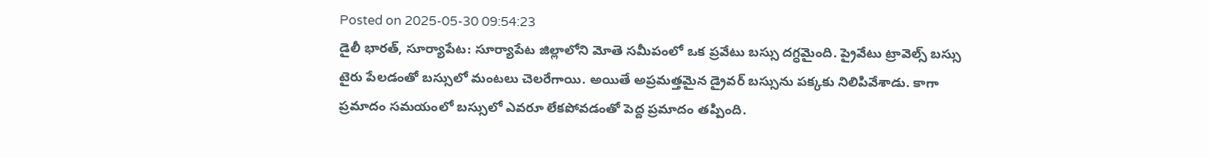Posted on 2025-05-30 09:54:23
డైలీ భారత్, సూర్యాపేట: సూర్యాపేట జిల్లాలోని మోతె సమీపంలో ఒక ప్రవేటు బస్సు దగ్ధమైంది. ప్రైవేటు ట్రావెల్స్ బస్సు టైరు పేలడంతో బస్సులో మంటలు చెలరేగాయి. అయితే అప్రమత్తమైన డ్రైవర్ బస్సును పక్కకు నిలిపివేశాడు. కాగా ప్రమాదం సమయంలో బస్సులో ఎవరూ లేకపోవడంతో పెద్ద ప్రమాదం తప్పింది.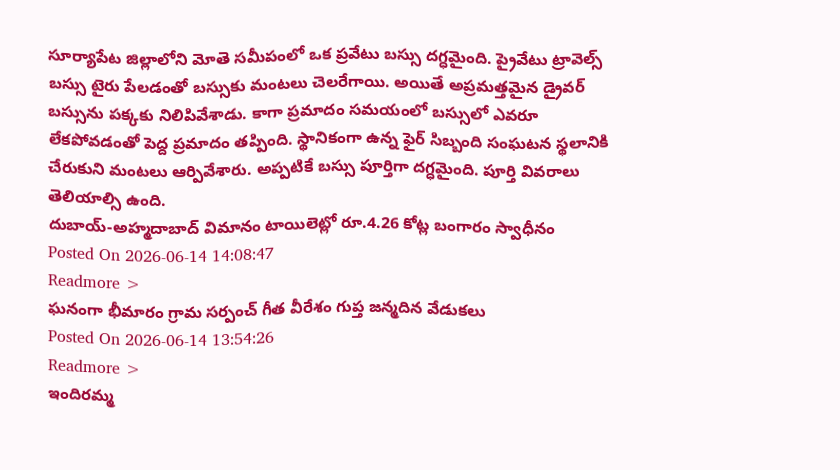సూర్యాపేట జిల్లాలోని మోతె సమీపంలో ఒక ప్రవేటు బస్సు దగ్ధమైంది. ప్రైవేటు ట్రావెల్స్ బస్సు టైరు పేలడంతో బస్సుకు మంటలు చెలరేగాయి. అయితే అప్రమత్తమైన డ్రైవర్ బస్సును పక్కకు నిలిపివేశాడు. కాగా ప్రమాదం సమయంలో బస్సులో ఎవరూ లేకపోవడంతో పెద్ద ప్రమాదం తప్పింది. స్థానికంగా ఉన్న ఫైర్ సిబ్బంది సంఘటన స్థలానికి చేరుకుని మంటలు ఆర్పివేశారు. అప్పటికే బస్సు పూర్తిగా దగ్ధమైంది. పూర్తి వివరాలు తెలియాల్సి ఉంది.
దుబాయ్-అహ్మదాబాద్ విమానం టాయిలెట్లో రూ.4.26 కోట్ల బంగారం స్వాధీనం
Posted On 2026-06-14 14:08:47
Readmore >
ఘనంగా భీమారం గ్రామ సర్పంచ్ గీత వీరేశం గుప్త జన్మదిన వేడుకలు
Posted On 2026-06-14 13:54:26
Readmore >
ఇందిరమ్మ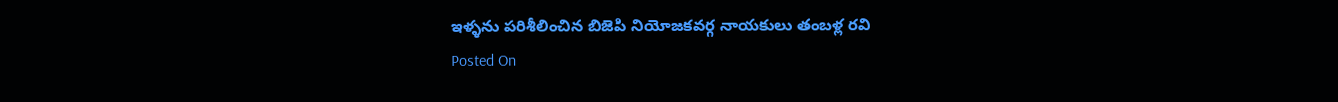ఇళ్ళను పరిశీలించిన బిజెపి నియోజకవర్గ నాయకులు తంబళ్ల రవి
Posted On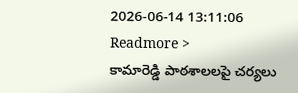2026-06-14 13:11:06
Readmore >
కామారెడ్డి పాఠశాలలపై చర్యలు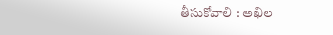తీసుకోవాలి : అఖిల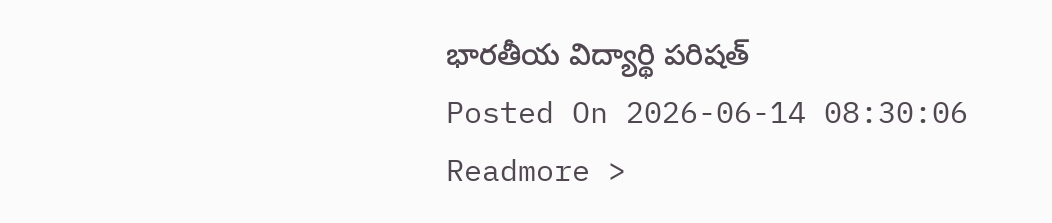భారతీయ విద్యార్థి పరిషత్
Posted On 2026-06-14 08:30:06
Readmore >